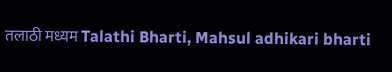तलाठी मध्यम Talathi Bharti, Mahsul adhikari bharti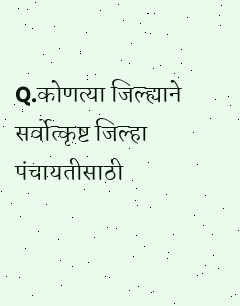Q.कोणत्या जिल्ह्याने सर्वोत्कृष्ट जिल्हा पंचायतीसाठी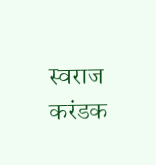स्वराज करंडक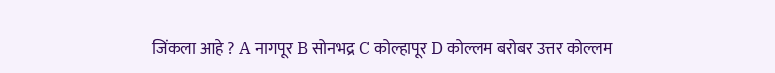जिंकला आहे ? A नागपूर B सोनभद्र C कोल्हापूर D कोल्लम बरोबर उत्तर कोल्लम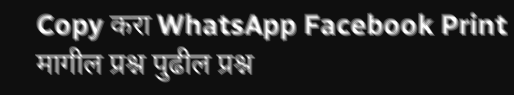Copy करा WhatsApp Facebook Print मागील प्रश्न पुढील प्रश्न